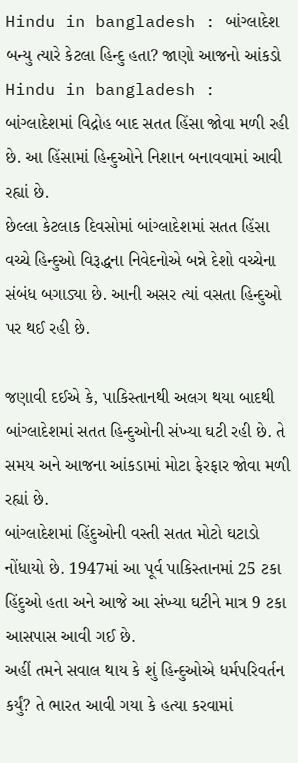Hindu in bangladesh : બાંગ્લાદેશ બન્યુ ત્યારે કેટલા હિન્દુ હતા? જાણો આજનો આંકડો
Hindu in bangladesh : બાંગ્લાદેશમાં વિદ્રોહ બાદ સતત હિંસા જોવા મળી રહી છે. આ હિંસામાં હિન્દુઓને નિશાન બનાવવામાં આવી રહ્યાં છે.
છેલ્લા કેટલાક દિવસોમાં બાંગ્લાદેશમાં સતત હિંસા વચ્ચે હિન્દુઓ વિરૂદ્ધના નિવેદનોએ બન્ને દેશો વચ્ચેના સંબંધ બગાડ્યા છે. આની અસર ત્યાં વસતા હિન્દુઓ પર થઈ રહી છે.

જણાવી દઈએ કે, પાકિસ્તાનથી અલગ થયા બાદથી બાંગ્લાદેશમાં સતત હિન્દુઓની સંખ્યા ઘટી રહી છે. તે સમય અને આજના આંકડામાં મોટા ફેરફાર જોવા મળી રહ્યાં છે.
બાંગ્લાદેશમાં હિંદુઓની વસ્તી સતત મોટો ઘટાડો નોંધાયો છે. 1947માં આ પૂર્વ પાકિસ્તાનમાં 25 ટકા હિંદુઓ હતા અને આજે આ સંખ્યા ઘટીને માત્ર 9 ટકા આસપાસ આવી ગઈ છે.
અહીં તમને સવાલ થાય કે શું હિન્દુઓએ ધર્મપરિવર્તન કર્યું? તે ભારત આવી ગયા કે હત્યા કરવામાં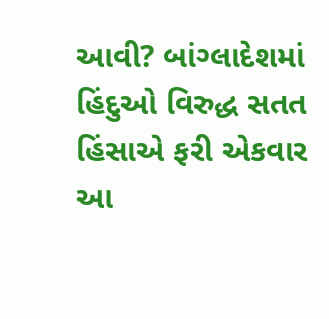આવી? બાંગ્લાદેશમાં હિંદુઓ વિરુદ્ધ સતત હિંસાએ ફરી એકવાર આ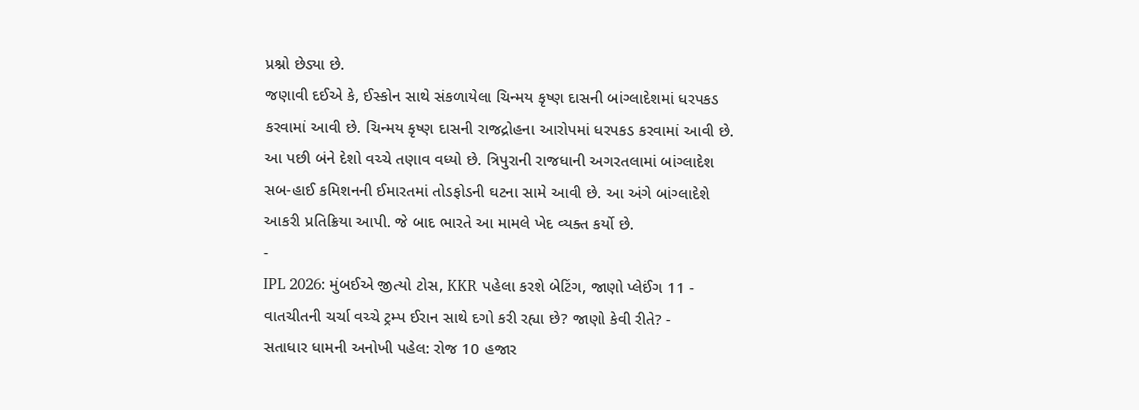પ્રશ્નો છેડ્યા છે.
જણાવી દઈએ કે, ઈસ્કોન સાથે સંકળાયેલા ચિન્મય કૃષ્ણ દાસની બાંગ્લાદેશમાં ધરપકડ કરવામાં આવી છે. ચિન્મય કૃષ્ણ દાસની રાજદ્રોહના આરોપમાં ધરપકડ કરવામાં આવી છે.
આ પછી બંને દેશો વચ્ચે તણાવ વધ્યો છે. ત્રિપુરાની રાજધાની અગરતલામાં બાંગ્લાદેશ સબ-હાઈ કમિશનની ઈમારતમાં તોડફોડની ઘટના સામે આવી છે. આ અંગે બાંગ્લાદેશે આકરી પ્રતિક્રિયા આપી. જે બાદ ભારતે આ મામલે ખેદ વ્યક્ત કર્યો છે.
-
IPL 2026: મુંબઈએ જીત્યો ટોસ, KKR પહેલા કરશે બેટિંગ, જાણો પ્લેઈંગ 11 -
વાતચીતની ચર્ચા વચ્ચે ટ્રમ્પ ઈરાન સાથે દગો કરી રહ્યા છે? જાણો કેવી રીતે? -
સતાધાર ધામની અનોખી પહેલ: રોજ 10 હજાર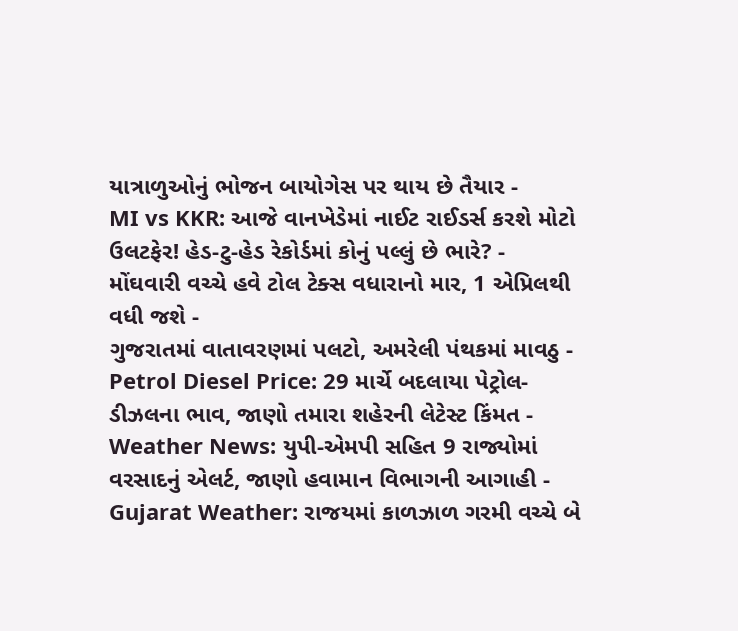યાત્રાળુઓનું ભોજન બાયોગેસ પર થાય છે તૈયાર -
MI vs KKR: આજે વાનખેડેમાં નાઈટ રાઈડર્સ કરશે મોટો ઉલટફેર! હેડ-ટુ-હેડ રેકોર્ડમાં કોનું પલ્લું છે ભારે? -
મોંઘવારી વચ્ચે હવે ટોલ ટેક્સ વધારાનો માર, 1 એપ્રિલથી વધી જશે -
ગુજરાતમાં વાતાવરણમાં પલટો, અમરેલી પંથકમાં માવઠુ -
Petrol Diesel Price: 29 માર્ચે બદલાયા પેટ્રોલ-ડીઝલના ભાવ, જાણો તમારા શહેરની લેટેસ્ટ કિંમત -
Weather News: યુપી-એમપી સહિત 9 રાજ્યોમાં વરસાદનું એલર્ટ, જાણો હવામાન વિભાગની આગાહી -
Gujarat Weather: રાજયમાં કાળઝાળ ગરમી વચ્ચે બે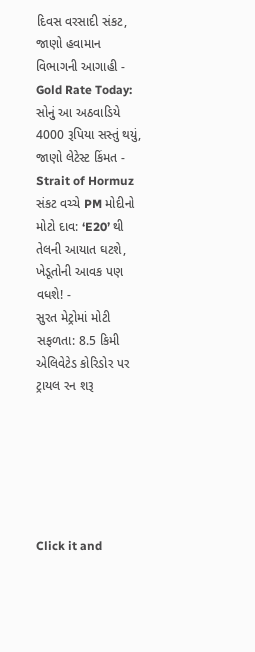દિવસ વરસાદી સંકટ, જાણો હવામાન વિભાગની આગાહી -
Gold Rate Today: સોનું આ અઠવાડિયે 4000 રૂપિયા સસ્તું થયું, જાણો લેટેસ્ટ કિંમત -
Strait of Hormuz સંકટ વચ્ચે PM મોદીનો મોટો દાવ: ‘E20’ થી તેલની આયાત ઘટશે, ખેડૂતોની આવક પણ વધશે! -
સુરત મેટ્રોમાં મોટી સફળતા: 8.5 કિમી એલિવેટેડ કોરિડોર પર ટ્રાયલ રન શરૂ






Click it and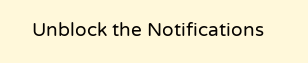Unblock the Notifications